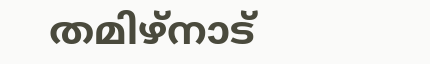തമിഴ്നാട്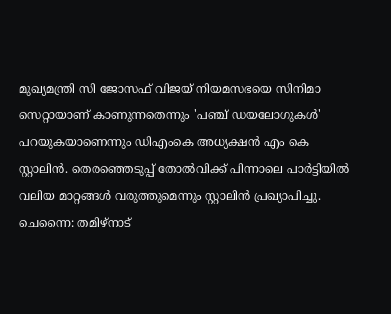മുഖ്യമന്ത്രി സി ജോസഫ് വിജയ് നിയമസഭയെ സിനിമാ സെറ്റായാണ് കാണുന്നതെന്നും 'പഞ്ച് ഡയലോഗുകൾ' പറയുകയാണെന്നും ഡിഎംകെ അധ്യക്ഷൻ എം കെ സ്റ്റാലിൻ. തെരഞ്ഞെടുപ്പ് തോൽവിക്ക് പിന്നാലെ പാർട്ടിയിൽ വലിയ മാറ്റങ്ങൾ വരുത്തുമെന്നും സ്റ്റാലിൻ പ്രഖ്യാപിച്ചു.
ചെന്നൈ: തമിഴ്നാട്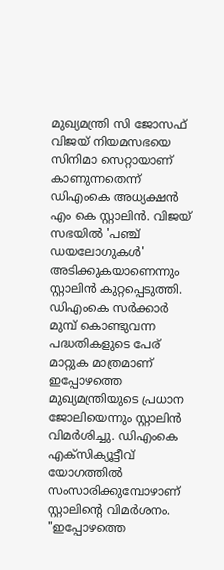മുഖ്യമന്ത്രി സി ജോസഫ് വിജയ് നിയമസഭയെ സിനിമാ സെറ്റായാണ് കാണുന്നതെന്ന് ഡിഎംകെ അധ്യക്ഷൻ എം കെ സ്റ്റാലിൻ. വിജയ് സഭയിൽ 'പഞ്ച് ഡയലോഗുകൾ' അടിക്കുകയാണെന്നും സ്റ്റാലിൻ കുറ്റപ്പെടുത്തി. ഡിഎംകെ സർക്കാർ മുമ്പ് കൊണ്ടുവന്ന പദ്ധതികളുടെ പേര് മാറ്റുക മാത്രമാണ് ഇപ്പോഴത്തെ മുഖ്യമന്ത്രിയുടെ പ്രധാന ജോലിയെന്നും സ്റ്റാലിൻ വിമർശിച്ചു. ഡിഎംകെ എക്സിക്യൂട്ടീവ് യോഗത്തിൽ സംസാരിക്കുമ്പോഴാണ് സ്റ്റാലിൻ്റെ വിമർശനം.
"ഇപ്പോഴത്തെ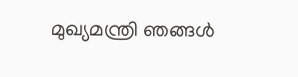മുഖ്യമന്ത്രി ഞങ്ങൾ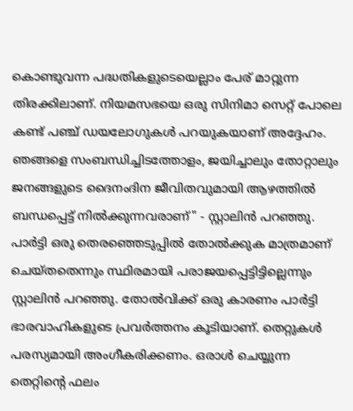കൊണ്ടുവന്ന പദ്ധതികളുടെയെല്ലാം പേര് മാറ്റുന്ന തിരക്കിലാണ്. നിയമസഭയെ ഒരു സിനിമാ സെറ്റ് പോലെ കണ്ട് പഞ്ച് ഡയലോഗുകൾ പറയുകയാണ് അദ്ദേഹം. ഞങ്ങളെ സംബന്ധിച്ചിടത്തോളം, ജയിച്ചാലും തോറ്റാലും ജനങ്ങളുടെ ദൈനംദിന ജീവിതവുമായി ആഴത്തിൽ ബന്ധപ്പെട്ട് നിൽക്കുന്നവരാണ്" - സ്റ്റാലിൻ പറഞ്ഞു.
പാർട്ടി ഒരു തെരഞ്ഞെടുപ്പിൽ തോൽക്കുക മാത്രമാണ് ചെയ്തതെന്നും സ്ഥിരമായി പരാജയപ്പെട്ടിട്ടില്ലെന്നും സ്റ്റാലിൻ പറഞ്ഞു. തോൽവിക്ക് ഒരു കാരണം പാർട്ടി ഭാരവാഹികളുടെ പ്രവർത്തനം കൂടിയാണ്. തെറ്റുകൾ പരസ്യമായി അംഗീകരിക്കണം. ഒരാൾ ചെയ്യുന്ന തെറ്റിന്റെ ഫലം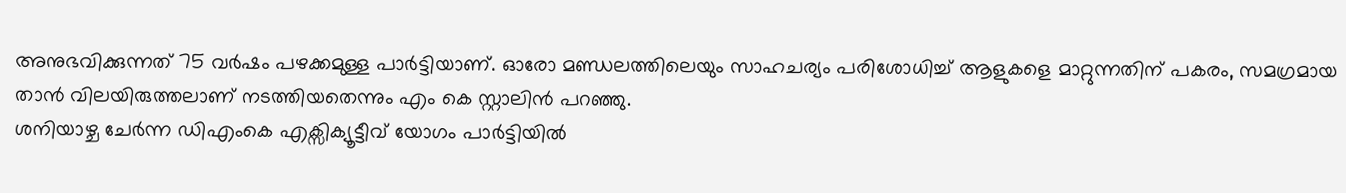അനുഭവിക്കുന്നത് 75 വർഷം പഴക്കമുള്ള പാർട്ടിയാണ്. ഓരോ മണ്ഡലത്തിലെയും സാഹചര്യം പരിശോധിച്ച് ആളുകളെ മാറ്റുന്നതിന് പകരം, സമഗ്രമായ താൻ വിലയിരുത്തലാണ് നടത്തിയതെന്നും എം കെ സ്റ്റാലിൻ പറഞ്ഞു.
ശനിയാഴ്ച ചേർന്ന ഡിഎംകെ എക്സിക്യൂട്ടീവ് യോഗം പാർട്ടിയിൽ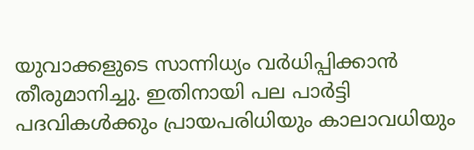യുവാക്കളുടെ സാന്നിധ്യം വർധിപ്പിക്കാൻ തീരുമാനിച്ചു. ഇതിനായി പല പാർട്ടി പദവികൾക്കും പ്രായപരിധിയും കാലാവധിയും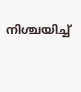നിശ്ചയിച്ച്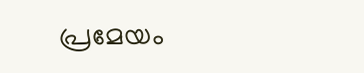പ്രമേയം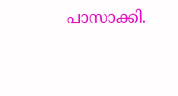പാസാക്കി.